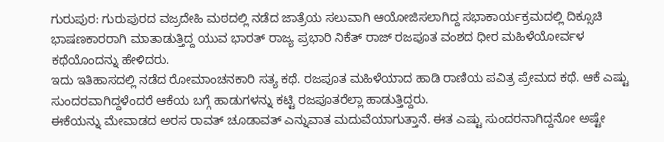ಗುರುಪುರ: ಗುರುಪುರದ ವಜ್ರದೇಹಿ ಮಠದಲ್ಲಿ ನಡೆದ ಜಾತ್ರೆಯ ಸಲುವಾಗಿ ಆಯೋಜಿಸಲಾಗಿದ್ದ ಸಭಾಕಾರ್ಯಕ್ರಮದಲ್ಲಿ ದಿಕ್ಸೂಚಿ ಭಾಷಣಕಾರರಾಗಿ ಮಾತಾಡುತ್ತಿದ್ದ ಯುವ ಭಾರತ್ ರಾಜ್ಯ ಪ್ರಭಾರಿ ನಿಕೆತ್ ರಾಜ್ ರಜಪೂತ ವಂಶದ ಧೀರ ಮಹಿಳೆಯೋರ್ವಳ ಕಥೆಯೊಂದನ್ನು ಹೇಳಿದರು.
ಇದು ಇತಿಹಾಸದಲ್ಲಿ ನಡೆದ ರೋಮಾಂಚನಕಾರಿ ಸತ್ಯ ಕಥೆ. ರಜಪೂತ ಮಹಿಳೆಯಾದ ಹಾಡಿ ರಾಣಿಯ ಪವಿತ್ರ ಪ್ರೇಮದ ಕಥೆ. ಆಕೆ ಎಷ್ಟು ಸುಂದರವಾಗಿದ್ದಳೆಂದರೆ ಆಕೆಯ ಬಗ್ಗೆ ಹಾಡುಗಳನ್ನು ಕಟ್ಟಿ ರಜಪೂತರೆಲ್ಲಾ ಹಾಡುತ್ತಿದ್ದರು.
ಈಕೆಯನ್ನು ಮೇವಾಡದ ಅರಸ ರಾವತ್ ಚೂಡಾವತ್ ಎನ್ನುವಾತ ಮದುವೆಯಾಗುತ್ತಾನೆ. ಈತ ಎಷ್ಟು ಸುಂದರನಾಗಿದ್ದನೋ ಅಷ್ಟೇ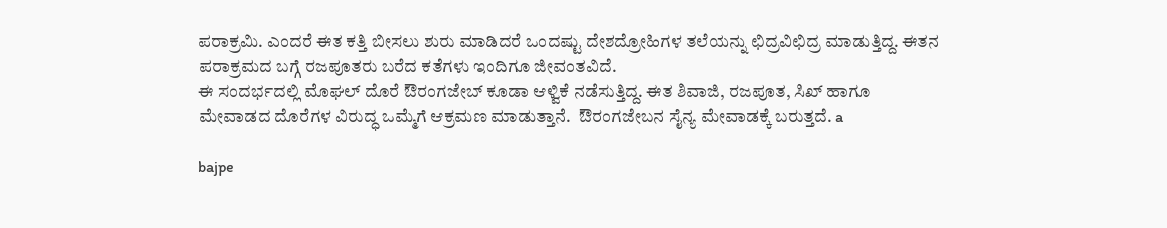ಪರಾಕ್ರಮಿ. ಎಂದರೆ ಈತ ಕತ್ತಿ ಬೀಸಲು ಶುರು ಮಾಡಿದರೆ ಒಂದಷ್ಟು ದೇಶದ್ರೋಹಿಗಳ ತಲೆಯನ್ನು ಛಿದ್ರವಿಛಿದ್ರ ಮಾಡುತ್ತಿದ್ದ. ಈತನ ಪರಾಕ್ರಮದ ಬಗ್ಗೆ ರಜಪೂತರು ಬರೆದ ಕತೆಗಳು ಇಂದಿಗೂ ಜೀವಂತವಿದೆ.
ಈ ಸಂದರ್ಭದಲ್ಲಿ ಮೊಘಲ್ ದೊರೆ ಔರಂಗಜೇಬ್ ಕೂಡಾ ಆಳ್ವಿಕೆ ನಡೆಸುತ್ತಿದ್ದ. ಈತ ಶಿವಾಜಿ, ರಜಪೂತ, ಸಿಖ್ ಹಾಗೂ ಮೇವಾಡದ ದೊರೆಗಳ ವಿರುದ್ಧ ಒಮ್ಮೆಗೆ ಆಕ್ರಮಣ ಮಾಡುತ್ತಾನೆ.  ಔರಂಗಜೇಬನ ಸೈನ್ಯ ಮೇವಾಡಕ್ಕೆ ಬರುತ್ತದೆ. a

bajpe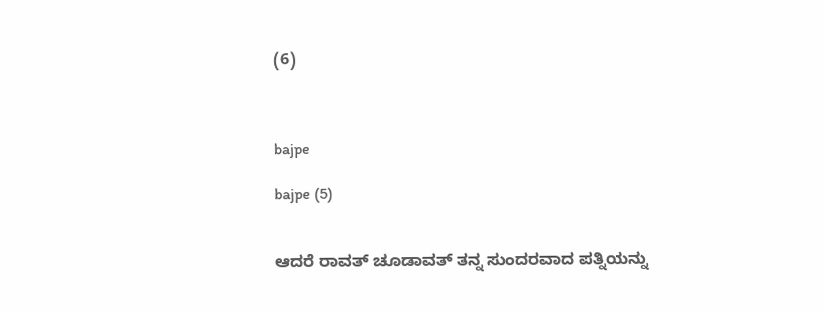(6)



bajpe

bajpe (5)


ಆದರೆ ರಾವತ್ ಚೂಡಾವತ್ ತನ್ನ ಸುಂದರವಾದ ಪತ್ನಿಯನ್ನು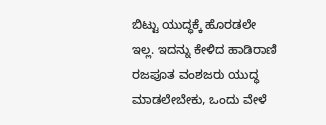ಬಿಟ್ಟು ಯುದ್ಧಕ್ಕೆ ಹೊರಡಲೇ ಇಲ್ಲ. ಇದನ್ನು ಕೇಳಿದ ಹಾಡಿರಾಣಿ ರಜಪೂತ ವಂಶಜರು ಯುದ್ಧ ಮಾಡಲೇಬೇಕು, ಒಂದು ವೇಳೆ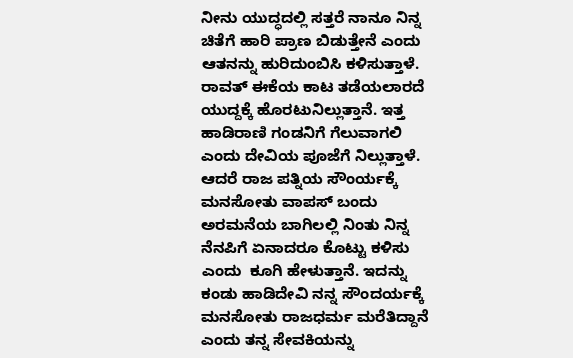ನೀನು ಯುದ್ಧದಲ್ಲಿ ಸತ್ತರೆ ನಾನೂ ನಿನ್ನ ಚಿತೆಗೆ ಹಾರಿ ಪ್ರಾಣ ಬಿಡುತ್ತೇನೆ ಎಂದು ಆತನನ್ನು ಹುರಿದುಂಬಿಸಿ ಕಳಿಸುತ್ತಾಳೆ. ರಾವತ್ ಈಕೆಯ ಕಾಟ ತಡೆಯಲಾರದೆ ಯುದ್ದಕ್ಕೆ ಹೊರಟುನಿಲ್ಲುತ್ತಾನೆ. ಇತ್ತ ಹಾಡಿರಾಣಿ ಗಂಡನಿಗೆ ಗೆಲುವಾಗಲಿ ಎಂದು ದೇವಿಯ ಪೂಜೆಗೆ ನಿಲ್ಲುತ್ತಾಳೆ. ಆದರೆ ರಾಜ ಪತ್ನಿಯ ಸೌಂರ್ಯಕ್ಕೆ ಮನಸೋತು ವಾಪಸ್ ಬಂದು ಅರಮನೆಯ ಬಾಗಿಲಲ್ಲಿ ನಿಂತು ನಿನ್ನ ನೆನಪಿಗೆ ಏನಾದರೂ ಕೊಟ್ಟು ಕಳಿಸು ಎಂದು  ಕೂಗಿ ಹೇಳುತ್ತಾನೆ. ಇದನ್ನು ಕಂಡು ಹಾಡಿದೇವಿ ನನ್ನ ಸೌಂದರ್ಯಕ್ಕೆ ಮನಸೋತು ರಾಜಧರ್ಮ ಮರೆತಿದ್ದಾನೆ ಎಂದು ತನ್ನ ಸೇವಕಿಯನ್ನು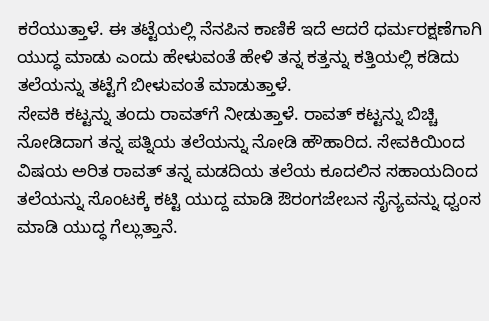ಕರೆಯುತ್ತಾಳೆ. ಈ ತಟ್ಟೆಯಲ್ಲಿ ನೆನಪಿನ ಕಾಣಿಕೆ ಇದೆ ಆದರೆ ಧರ್ಮರಕ್ಷಣೆಗಾಗಿ ಯುದ್ಧ ಮಾಡು ಎಂದು ಹೇಳುವಂತೆ ಹೇಳಿ ತನ್ನ ಕತ್ತನ್ನು ಕತ್ತಿಯಲ್ಲಿ ಕಡಿದು  ತಲೆಯನ್ನು ತಟ್ಟೆಗೆ ಬೀಳುವಂತೆ ಮಾಡುತ್ತಾಳೆ.
ಸೇವಕಿ ಕಟ್ಟನ್ನು ತಂದು ರಾವತ್‍ಗೆ ನೀಡುತ್ತಾಳೆ. ರಾವತ್ ಕಟ್ಟನ್ನು ಬಿಚ್ಚಿ ನೋಡಿದಾಗ ತನ್ನ ಪತ್ನಿಯ ತಲೆಯನ್ನು ನೋಡಿ ಹೌಹಾರಿದ. ಸೇವಕಿಯಿಂದ ವಿಷಯ ಅರಿತ ರಾವತ್ ತನ್ನ ಮಡದಿಯ ತಲೆಯ ಕೂದಲಿನ ಸಹಾಯದಿಂದ ತಲೆಯನ್ನು ಸೊಂಟಕ್ಕೆ ಕಟ್ಟಿ ಯುದ್ದ ಮಾಡಿ ಔರಂಗಜೇಬನ ಸೈನ್ಯವನ್ನು ಧ್ವಂಸ ಮಾಡಿ ಯುದ್ಧ ಗೆಲ್ಲುತ್ತಾನೆ.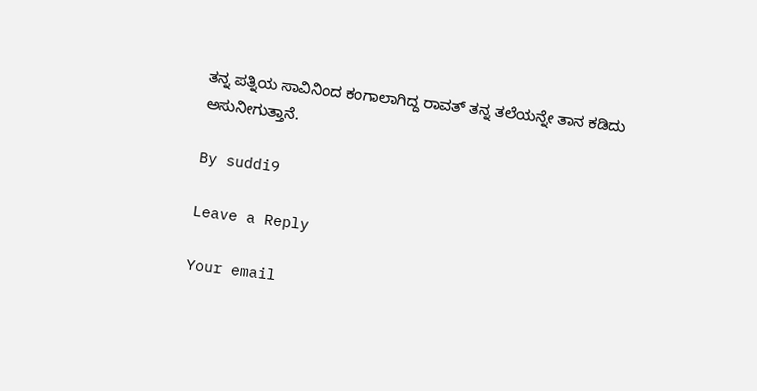ತನ್ನ ಪತ್ನಿಯ ಸಾವಿನಿಂದ ಕಂಗಾಲಾಗಿದ್ದ ರಾವತ್ ತನ್ನ ತಲೆಯನ್ನೇ ತಾನ ಕಡಿದು ಅಸುನೀಗುತ್ತಾನೆ.

By suddi9

Leave a Reply

Your email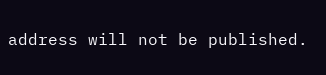address will not be published.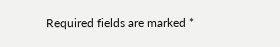Required fields are marked *